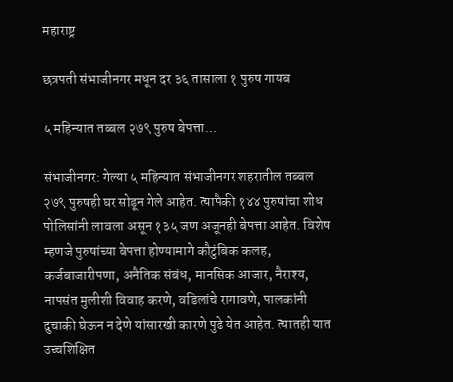महाराष्ट्र

छत्रपती संभाजीनगर मधून दर ३६ तासाला १ पुरुष गायब

५ महिन्यात तब्बल २७९ पुरुष बेपत्ता…

संभाजीनगर: गेल्‍या ५ महिन्यात संभाजीनगर शहरातील तब्‍बल २७९ पुरुषही घर सोडून गेले आहेत. त्‍यापैकी १४४ पुरुषांचा शोध पोलिसांनी लावला असून १३५ जण अजूनही बेपत्ता आहेत. विशेष म्‍हणजे पुरुषांच्‍या बेपत्ता होण्‍यामागे कौटुंबिक कलह, कर्जबाजारीपणा, अनैतिक संबंध, मानसिक आजार, नैराश्‍य, नापसंत मुलीशी विवाह करणे, वडिलांचे रागावणे, पालकांनी दुचाकी घेऊन न देणे यांसारखी कारणे पुढे येत आहेत. त्‍यातही यात उच्‍चशिक्षित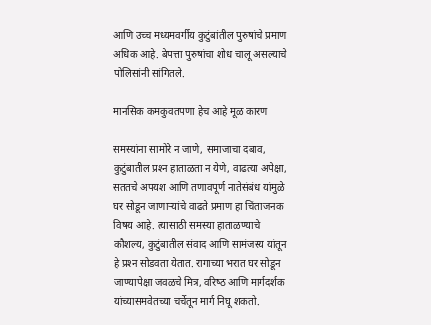आणि उच्‍च मध्‍यमवर्गीय कुटुंबांतील पुरुषांचे प्रमाण अधिक आहे. बेपत्ता पुरुषांचा शोध चालू असल्‍याचे पोलिसांनी सांगितले.

मानसिक कमकुवतपणा हेच आहे मूळ कारण

समस्‍यांना सामोरे न जाणे, समाजाचा दबाव, कुटुंबातील प्रश्‍न हाताळता न येणे, वाढत्‍या अपेक्षा, सततचे अपयश आणि तणावपूर्ण नातेसंबंध यांमुळे घर सोडून जाणार्‍यांचे वाढते प्रमाण हा चिंताजनक विषय आहे. त्‍यासाठी समस्‍या हाताळण्‍याचे कौशल्‍य, कुटुंबातील संवाद आणि सामंजस्‍य यांतून हे प्रश्‍न सोडवता येतात. रागाच्‍या भरात घर सोडून जाण्‍यापेक्षा जवळचे मित्र, वरिष्‍ठ आणि मार्गदर्शक यांच्‍यासमवेतच्‍या चर्चेतून मार्ग निघू शकतो.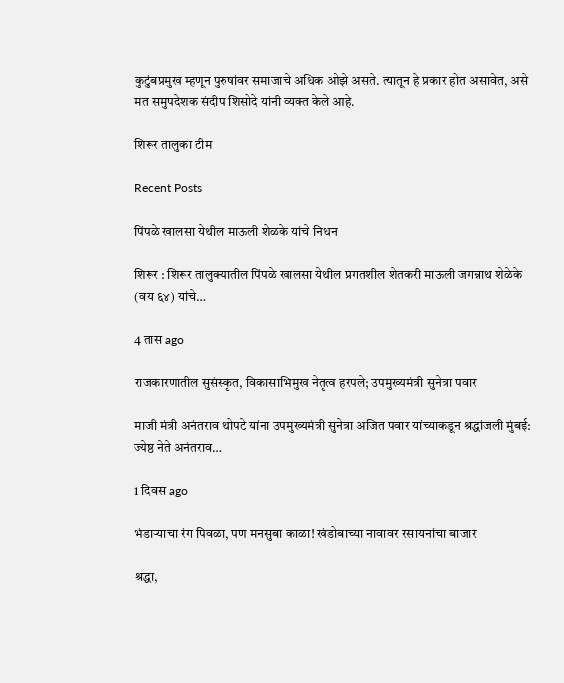कुटुंबप्रमुख म्‍हणून पुरुषांवर समाजाचे अधिक ओझे असते. त्‍यातून हे प्रकार होत असावेत, असे मत समुपदेशक संदीप शिसोदे यांनी व्‍यक्‍त केले आहे.

शिरूर तालुका टीम

Recent Posts

पिंपळे खालसा येथील माऊली शेळके यांचे निधन

शिरूर : शिरूर तालुक्यातील पिंपळे खालसा येथील प्रगतशील शेतकरी माऊली जगन्नाथ शेळेके (वय ६४) यांचे…

4 तास ago

राजकारणातील सुसंस्कृत, विकासाभिमुख नेतृत्व हरपले; उपमुख्यमंत्री सुनेत्रा पवार

माजी मंत्री अनंतराव थोपटे यांना उपमुख्यमंत्री सुनेत्रा अजित पवार यांच्याकडून श्रद्धांजली मुंबई: ज्येष्ठ नेते अनंतराव…

1 दिवस ago

भंडाऱ्याचा रंग पिवळा, पण मनसुबा काळा! खंडोबाच्या नावावर रसायनांचा बाजार

श्रद्धा,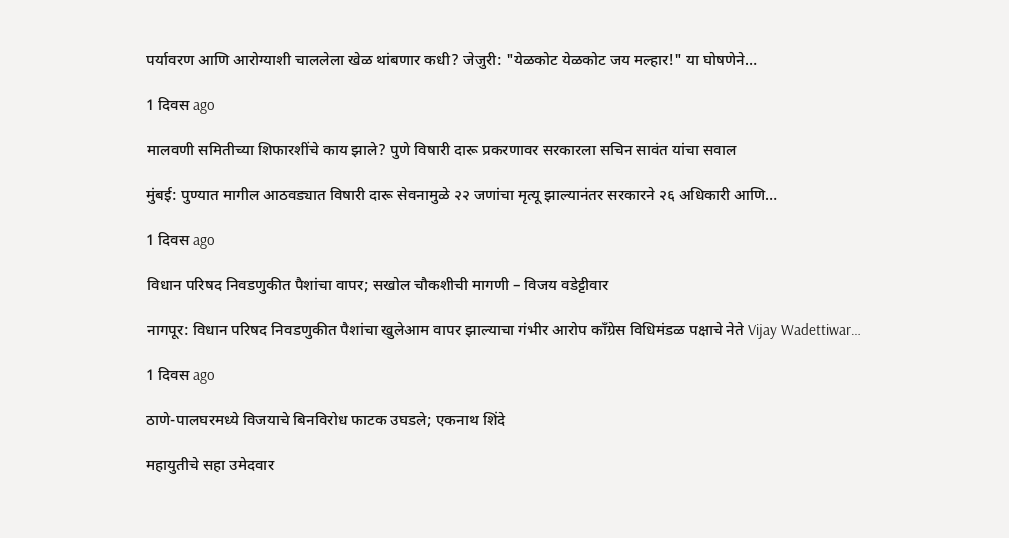पर्यावरण आणि आरोग्याशी चाललेला खेळ थांबणार कधी? जेजुरी: "येळकोट येळकोट जय मल्हार!" या घोषणेने…

1 दिवस ago

मालवणी समितीच्या शिफारशींचे काय झाले? पुणे विषारी दारू प्रकरणावर सरकारला सचिन सावंत यांचा सवाल

मुंबई: पुण्यात मागील आठवड्यात विषारी दारू सेवनामुळे २२ जणांचा मृत्यू झाल्यानंतर सरकारने २६ अधिकारी आणि…

1 दिवस ago

विधान परिषद निवडणुकीत पैशांचा वापर; सखोल चौकशीची मागणी – विजय वडेट्टीवार

नागपूर: विधान परिषद निवडणुकीत पैशांचा खुलेआम वापर झाल्याचा गंभीर आरोप काँग्रेस विधिमंडळ पक्षाचे नेते Vijay Wadettiwar…

1 दिवस ago

ठाणे-पालघरमध्ये विजयाचे बिनविरोध फाटक उघडले; एकनाथ शिंदे

महायुतीचे सहा उमेदवार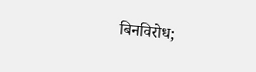बिनविरोध;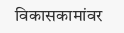विकासकामांवर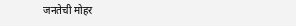जनतेची मोहर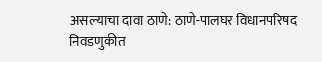असल्याचा दावा ठाणे: ठाणे-पालघर विधानपरिषद निवडणुकीत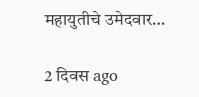महायुतीचे उमेदवार…

2 दिवस ago